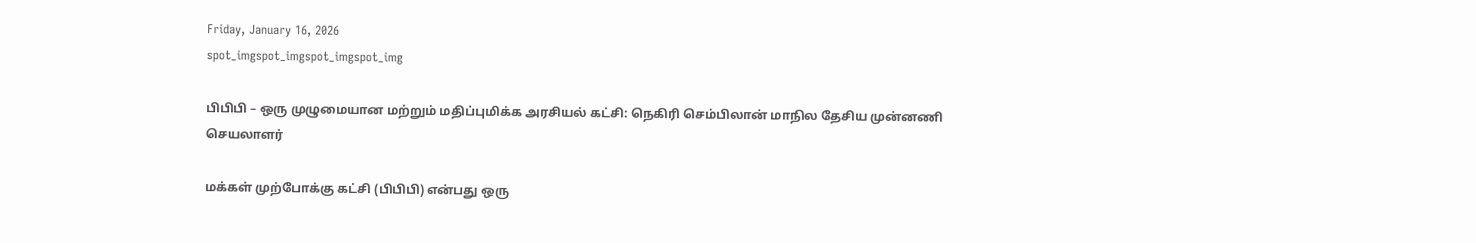Friday, January 16, 2026
spot_imgspot_imgspot_imgspot_img

பிபிபி – ஒரு முழுமையான மற்றும் மதிப்புமிக்க அரசியல் கட்சி: நெகிரி செம்பிலான் மாநில தேசிய முன்னணி செயலாளர்

மக்கள் முற்போக்கு கட்சி (பிபிபி) என்பது ஒரு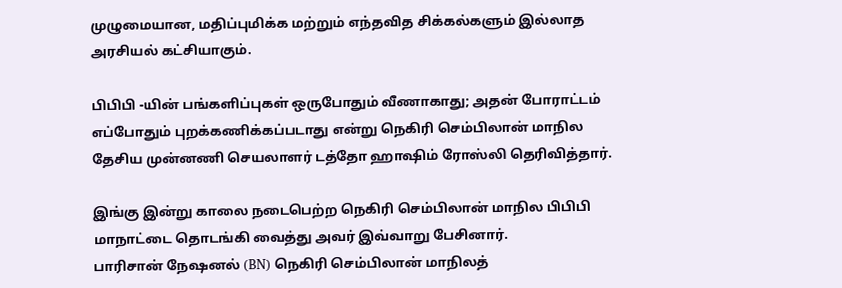முழுமையான, மதிப்புமிக்க மற்றும் எந்தவித சிக்கல்களும் இல்லாத அரசியல் கட்சியாகும்.

பிபிபி -யின் பங்களிப்புகள் ஒருபோதும் வீணாகாது; அதன் போராட்டம் எப்போதும் புறக்கணிக்கப்படாது என்று நெகிரி செம்பிலான் மாநில தேசிய முன்னணி செயலாளர் டத்தோ ஹாஷிம் ரோஸ்லி தெரிவித்தார்.

இங்கு இன்று காலை நடைபெற்ற நெகிரி செம்பிலான் மாநில பிபிபி மாநாட்டை தொடங்கி வைத்து அவர் இவ்வாறு பேசினார்.
பாரிசான் நேஷனல் (BN) நெகிரி செம்பிலான் மாநிலத்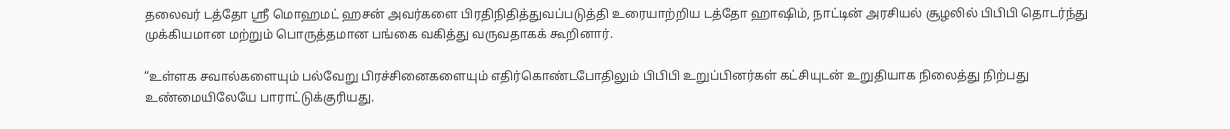தலைவர் டத்தோ ஸ்ரீ மொஹமட் ஹசன் அவர்களை பிரதிநிதித்துவப்படுத்தி உரையாற்றிய டத்தோ ஹாஷிம், நாட்டின் அரசியல் சூழலில் பிபிபி தொடர்ந்து முக்கியமான மற்றும் பொருத்தமான பங்கை வகித்து வருவதாகக் கூறினார்.

“உள்ளக சவால்களையும் பல்வேறு பிரச்சினைகளையும் எதிர்கொண்டபோதிலும் பிபிபி உறுப்பினர்கள் கட்சியுடன் உறுதியாக நிலைத்து நிற்பது உண்மையிலேயே பாராட்டுக்குரியது.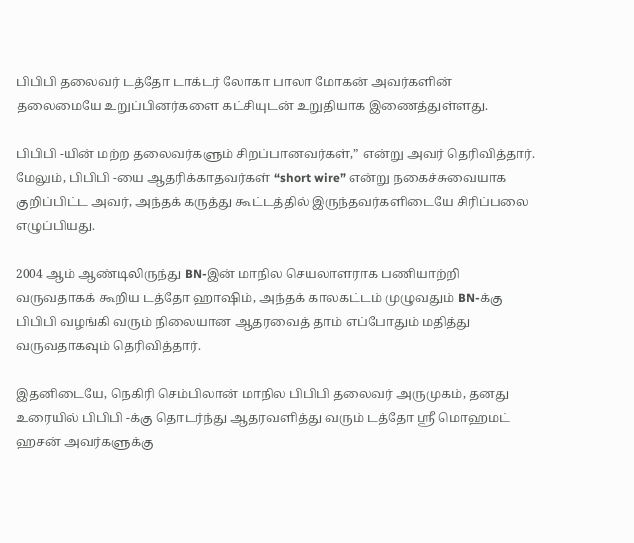பிபிபி தலைவர் டத்தோ டாக்டர் லோகா பாலா மோகன் அவர்களின் தலைமையே உறுப்பினர்களை கட்சியுடன் உறுதியாக இணைத்துள்ளது.

பிபிபி -யின் மற்ற தலைவர்களும் சிறப்பானவர்கள்,” என்று அவர் தெரிவித்தார்.
மேலும், பிபிபி -யை ஆதரிக்காதவர்கள் “short wire” என்று நகைச்சுவையாக குறிப்பிட்ட அவர், அந்தக் கருத்து கூட்டத்தில் இருந்தவர்களிடையே சிரிப்பலை எழுப்பியது.

2004 ஆம் ஆண்டிலிருந்து BN-இன் மாநில செயலாளராக பணியாற்றி வருவதாகக் கூறிய டத்தோ ஹாஷிம், அந்தக் காலகட்டம் முழுவதும் BN-க்கு பிபிபி வழங்கி வரும் நிலையான ஆதரவைத் தாம் எப்போதும் மதித்து வருவதாகவும் தெரிவித்தார்.

இதனிடையே, நெகிரி செம்பிலான் மாநில பிபிபி தலைவர் அருமுகம், தனது உரையில் பிபிபி -க்கு தொடர்ந்து ஆதரவளித்து வரும் டத்தோ ஸ்ரீ மொஹமட் ஹசன் அவர்களுக்கு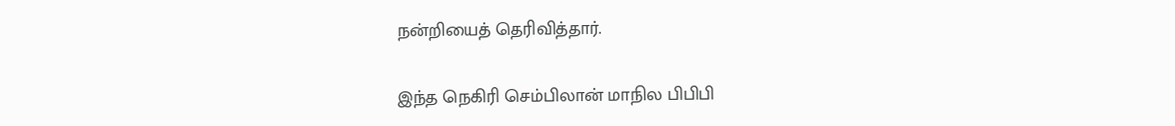நன்றியைத் தெரிவித்தார்.

இந்த நெகிரி செம்பிலான் மாநில பிபிபி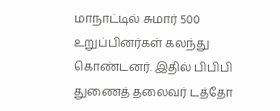மாநாட்டில் சுமார் 500 உறுப்பினர்கள் கலந்து கொண்டனர். இதில் பிபிபி துணைத் தலைவர் டத்தோ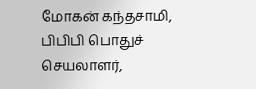மோகன் கந்தசாமி, பிபிபி பொதுச் செயலாளர்,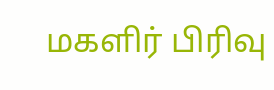மகளிர் பிரிவு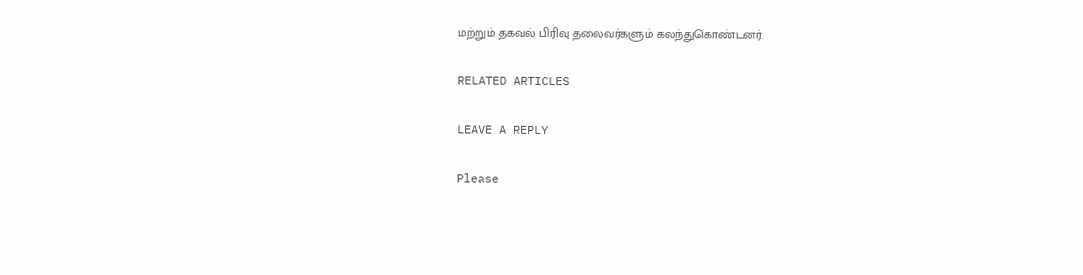மற்றும் தகவல் பிரிவு தலைவர்களும் கலந்துகொண்டனர்.

RELATED ARTICLES

LEAVE A REPLY

Please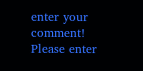enter your comment!
Please enter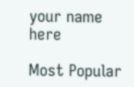your name here

Most Popular